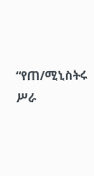“የጠ/ሚኒስትሩ ሥራ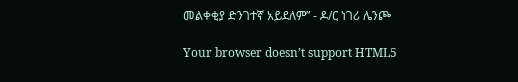መልቀቂያ ድንገተኛ አይደለም” - ዶ/ር ነገሪ ሌንጮ

Your browser doesn’t support HTML5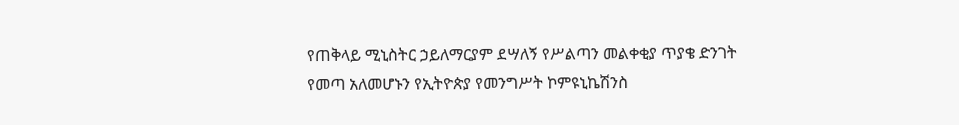የጠቅላይ ሚኒስትር ኃይለማርያም ደሣለኝ የሥልጣን መልቀቂያ ጥያቄ ድንገት የመጣ አለመሆኑን የኢትዮጵያ የመንግሥት ኮምዩኒኬሽንስ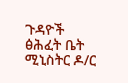ጉዳዮች ፅሕፈት ቤት ሚኒስትር ዶ/ር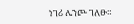ነገሪ ሌንጮ ገለፁ።